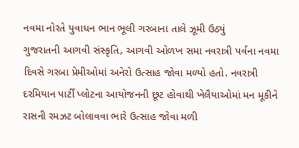નવમા નોરતે યુવાધન ભાન ભૂલી ગરબાના તાલે ઝૂમી ઉઠ્યું
ગુજરાતની આગવી સંસ્કૃતિ, આગવી ઓળખ સમા નવરાત્રી પર્વના નવમા દિવસે ગરબા પ્રેમીઓમાં અનેરો ઉત્સાહ જોવા મળ્યો હતો. નવરાત્રી દરમિયાન પાર્ટી પ્લોટના આયોજનની છૂટ હોવાથી ખેલૈયાઓમાં મન મૂકીને રાસની રમઝટ બોલાવવા ભારે ઉત્સાહ જોવા મળી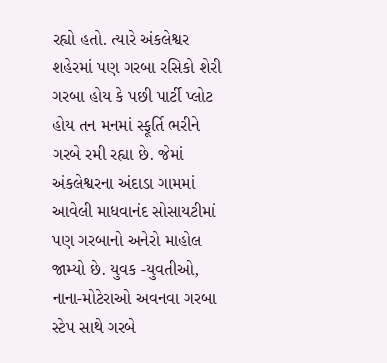રહ્યો હતો. ત્યારે અંકલેશ્વર શહેરમાં પણ ગરબા રસિકો શેરી ગરબા હોય કે પછી પાર્ટી પ્લોટ હોય તન મનમાં સ્ફૂર્તિ ભરીને ગરબે રમી રહ્યા છે. જેમાં અંકલેશ્વરના અંદાડા ગામમાં આવેલી માધવાનંદ સોસાયટીમાં પણ ગરબાનો અનેરો માહોલ જામ્યો છે. યુવક -યુવતીઓ, નાના-મોટેરાઓ અવનવા ગરબા સ્ટેપ સાથે ગરબે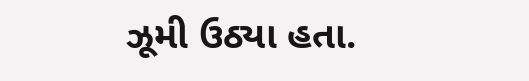ઝૂમી ઉઠ્યા હતા.